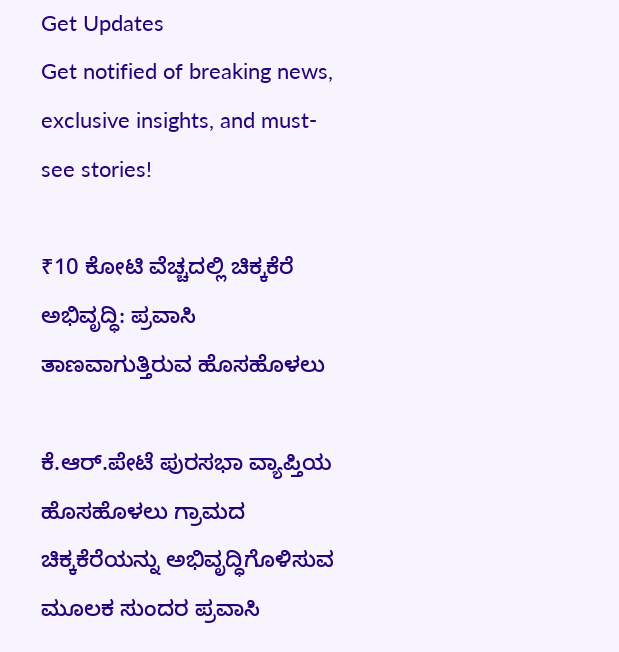Get Updates
Get notified of breaking news, exclusive insights, and must-see stories!

₹10 ಕೋಟಿ ವೆಚ್ಚದಲ್ಲಿ ಚಿಕ್ಕಕೆರೆ ಅಭಿವೃದ್ಧಿ: ಪ್ರವಾಸಿ ತಾಣವಾಗುತ್ತಿರುವ ಹೊಸಹೊಳಲು

ಕೆ.ಆರ್.ಪೇಟೆ ಪುರಸಭಾ ವ್ಯಾಪ್ತಿಯ ಹೊಸಹೊಳಲು ಗ್ರಾಮದ ಚಿಕ್ಕಕೆರೆಯನ್ನು ಅಭಿವೃದ್ಧಿಗೊಳಿಸುವ ಮೂಲಕ ಸುಂದರ ಪ್ರವಾಸಿ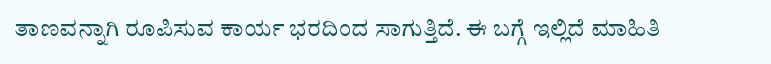ತಾಣವನ್ನಾಗಿ ರೂಪಿಸುವ ಕಾರ್ಯ ಭರದಿಂದ ಸಾಗುತ್ತಿದೆ. ಈ ಬಗ್ಗೆ ಇಲ್ಲಿದೆ ಮಾಹಿತಿ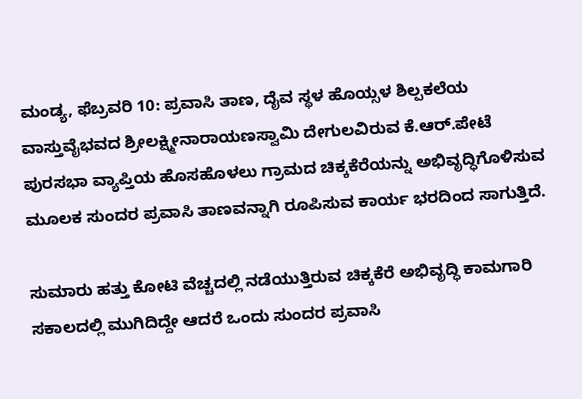ಮಂಡ್ಯ, ಫೆಬ್ರವರಿ 10: ಪ್ರವಾಸಿ ತಾಣ, ದೈವ ಸ್ಥಳ ಹೊಯ್ಸಳ ಶಿಲ್ಪಕಲೆಯ ವಾಸ್ತುವೈಭವದ ಶ್ರೀಲಕ್ಷ್ಮೀನಾರಾಯಣಸ್ವಾಮಿ ದೇಗುಲವಿರುವ ಕೆ.ಆರ್.ಪೇಟೆ ಪುರಸಭಾ ವ್ಯಾಪ್ತಿಯ ಹೊಸಹೊಳಲು ಗ್ರಾಮದ ಚಿಕ್ಕಕೆರೆಯನ್ನು ಅಭಿವೃದ್ಧಿಗೊಳಿಸುವ ಮೂಲಕ ಸುಂದರ ಪ್ರವಾಸಿ ತಾಣವನ್ನಾಗಿ ರೂಪಿಸುವ ಕಾರ್ಯ ಭರದಿಂದ ಸಾಗುತ್ತಿದೆ.

ಸುಮಾರು ಹತ್ತು ಕೋಟಿ ವೆಚ್ಚದಲ್ಲಿ ನಡೆಯುತ್ತಿರುವ ಚಿಕ್ಕಕೆರೆ ಅಭಿವೃದ್ಧಿ ಕಾಮಗಾರಿ ಸಕಾಲದಲ್ಲಿ ಮುಗಿದಿದ್ದೇ ಆದರೆ ಒಂದು ಸುಂದರ ಪ್ರವಾಸಿ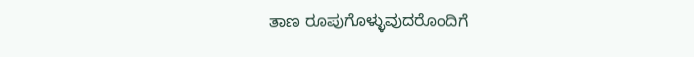ತಾಣ ರೂಪುಗೊಳ್ಳುವುದರೊಂದಿಗೆ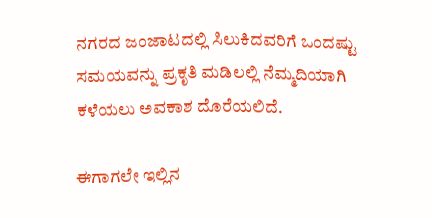ನಗರದ ಜಂಜಾಟದಲ್ಲಿ ಸಿಲುಕಿದವರಿಗೆ ಒಂದಷ್ಟು ಸಮಯವನ್ನು ಪ್ರಕೃತಿ ಮಡಿಲಲ್ಲಿ ನೆಮ್ಮದಿಯಾಗಿ ಕಳೆಯಲು ಅವಕಾಶ ದೊರೆಯಲಿದೆ.

ಈಗಾಗಲೇ ಇಲ್ಲಿನ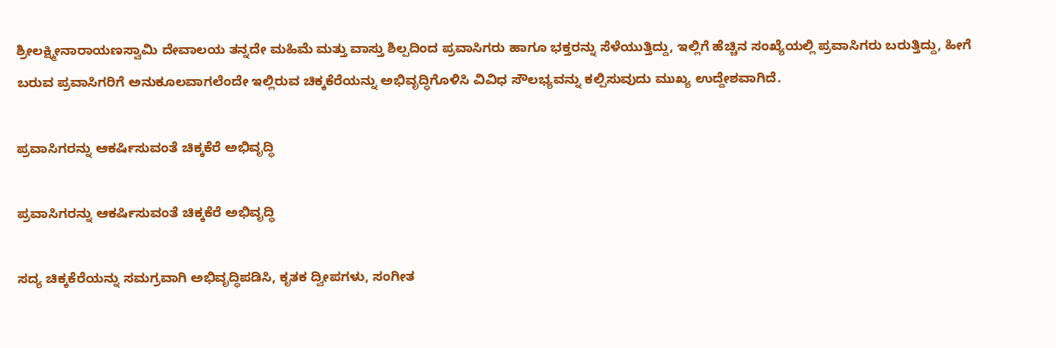ಶ್ರೀಲಕ್ಷ್ಮೀನಾರಾಯಣಸ್ವಾಮಿ ದೇವಾಲಯ ತನ್ನದೇ ಮಹಿಮೆ ಮತ್ತು ವಾಸ್ತು ಶಿಲ್ಪದಿಂದ ಪ್ರವಾಸಿಗರು ಹಾಗೂ ಭಕ್ತರನ್ನು ಸೆಳೆಯುತ್ತಿದ್ದು, ಇಲ್ಲಿಗೆ ಹೆಚ್ಚಿನ ಸಂಖ್ಯೆಯಲ್ಲಿ ಪ್ರವಾಸಿಗರು ಬರುತ್ತಿದ್ದು, ಹೀಗೆ ಬರುವ ಪ್ರವಾಸಿಗರಿಗೆ ಅನುಕೂಲವಾಗಲೆಂದೇ ಇಲ್ಲಿರುವ ಚಿಕ್ಕಕೆರೆಯನ್ನು ಅಭಿವೃದ್ಧಿಗೊಳಿಸಿ ವಿವಿಧ ಸೌಲಭ್ಯವನ್ನು ಕಲ್ಪಿಸುವುದು ಮುಖ್ಯ ಉದ್ದೇಶವಾಗಿದೆ.

ಪ್ರವಾಸಿಗರನ್ನು ಆಕರ್ಷಿಸುವಂತೆ ಚಿಕ್ಕಕೆರೆ ಅಭಿವೃದ್ಧಿ

ಪ್ರವಾಸಿಗರನ್ನು ಆಕರ್ಷಿಸುವಂತೆ ಚಿಕ್ಕಕೆರೆ ಅಭಿವೃದ್ಧಿ

ಸದ್ಯ ಚಿಕ್ಕಕೆರೆಯನ್ನು ಸಮಗ್ರವಾಗಿ ಅಭಿವೃದ್ಧಿಪಡಿಸಿ, ಕೃತಕ ದ್ವೀಪಗಳು, ಸಂಗೀತ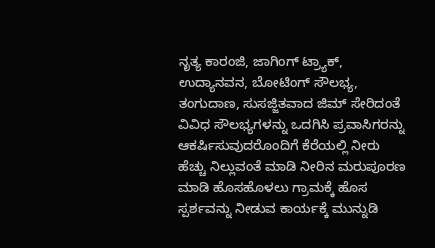ನೃತ್ಯ ಕಾರಂಜಿ, ಜಾಗಿಂಗ್ ಟ್ರ್ಯಾಕ್, ಉದ್ಯಾನವನ, ಬೋಟಿಂಗ್ ಸೌಲಭ್ಯ, ತಂಗುದಾಣ, ಸುಸಜ್ಜಿತವಾದ ಜಿಮ್ ಸೇರಿದಂತೆ ವಿವಿಧ ಸೌಲಭ್ಯಗಳನ್ನು ಒದಗಿಸಿ ಪ್ರವಾಸಿಗರನ್ನು ಆಕರ್ಷಿಸುವುದರೊಂದಿಗೆ ಕೆರೆಯಲ್ಲಿ ನೀರು ಹೆಚ್ಚು ನಿಲ್ಲುವಂತೆ ಮಾಡಿ ನೀರಿನ ಮರುಪೂರಣ ಮಾಡಿ ಹೊಸಹೊಳಲು ಗ್ರಾಮಕ್ಕೆ ಹೊಸ ಸ್ಪರ್ಶವನ್ನು ನೀಡುವ ಕಾರ್ಯಕ್ಕೆ ಮುನ್ನುಡಿ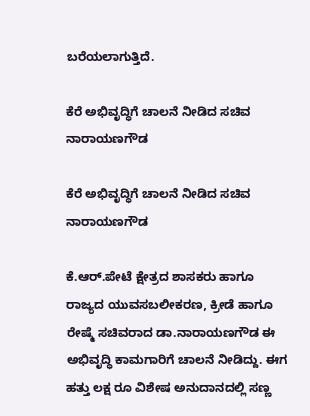ಬರೆಯಲಾಗುತ್ತಿದೆ.

ಕೆರೆ ಅಭಿವೃದ್ಧಿಗೆ ಚಾಲನೆ ನೀಡಿದ ಸಚಿವ ನಾರಾಯಣಗೌಡ

ಕೆರೆ ಅಭಿವೃದ್ಧಿಗೆ ಚಾಲನೆ ನೀಡಿದ ಸಚಿವ ನಾರಾಯಣಗೌಡ

ಕೆ.ಆರ್.ಪೇಟೆ ಕ್ಷೇತ್ರದ ಶಾಸಕರು ಹಾಗೂ ರಾಜ್ಯದ ಯುವಸಬಲೀಕರಣ, ಕ್ರೀಡೆ ಹಾಗೂ ರೇಷ್ಮೆ ಸಚಿವರಾದ ಡಾ.ನಾರಾಯಣಗೌಡ ಈ ಅಭಿವೃದ್ಧಿ ಕಾಮಗಾರಿಗೆ ಚಾಲನೆ ನೀಡಿದ್ದು. ಈಗ ಹತ್ತು ಲಕ್ಷ ರೂ ವಿಶೇಷ ಅನುದಾನದಲ್ಲಿ ಸಣ್ಣ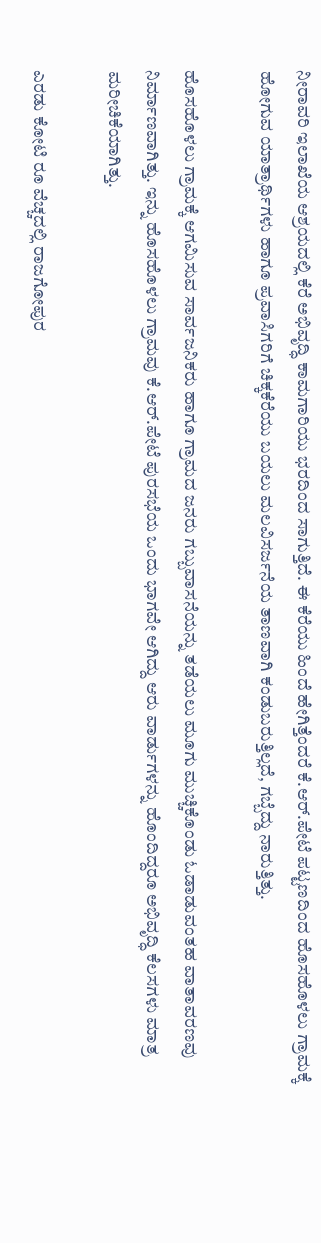ನೀರಾವರಿ ಇಲಾಖೆಯ ಆಶ್ರಯದಲ್ಲಿ ಕೆರೆ ಅಭಿವೃದ್ಧಿ ಕಾಮಗಾರಿಯು ಭರದಿಂದ ಸಾಗುತ್ತಿದೆ. ಈ ಕೆರೆಯು ಹಿಂದೆ ಹೇಗಿತ್ತೆಂದರೆ ಕೆ.ಆರ್.ಪೇಟೆ ಪಟ್ಟಣದಿಂದ ಹೊಸಹೊಳಲು ಗ್ರಾಮಕ್ಕೆ ಹೋಗುವ ಯಾತ್ರಾರ್ಥಿಗಳು ಹಾಗೂ ಪ್ರವಾಸಿಗರಿಗೆ ಚಿಕ್ಕಕೆರೆಯು ಬಯಲು ಮಲವಿಸರ್ಜನೆಯ ತಾಣವಾಗಿ ಕಂಡುಬರುತ್ತಿಲ್ಲದೆ, ಗಬ್ಬೆದ್ದು ನಾರುತ್ತಿತ್ತು.

ಹೊಸಹೊಳಲು ಗ್ರಾಮಕ್ಕೆ ಆಗಮಿಸುವ ಸಾರ್ವಜನಿಕರು ಹಾಗೂ ಗ್ರಾಮದ ಜನರು ಗಬ್ಬುವಾಸನೆಯನ್ನು ತಡೆಯಲು ಮೂಗು ಮುಚ್ಚಿಕೊಂಡು ಓಡಾಡುವಂತಹ ವಾತಾವರಣವು ನಿರ್ಮಾಣವಾಗಿತ್ತು. ಇನ್ನು ಹೊಸಹೊಳಲು ಗ್ರಾಮವು ಕೆ.ಆರ್.ಪೇಟೆ ಪುರಸಭೆಯ ಒಂದು ಭಾಗವೇ ಆಗಿದ್ದು ಆರು ವಾರ್ಡುಗಳನ್ನು ಹೊಂದಿದ್ದರೂ ಅಭಿವೃದ್ಧಿ ಕೆಲಸಗಳು ಮಾತ್ರ ಮರೀಚಿಕೆಯಾಗಿತ್ತು.

ಎರಡು ಕೋಟಿ ರೂ ವೆಚ್ಚದಲ್ಲಿ ರಾಜಗೋಪುರ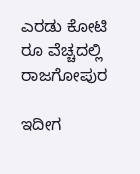ಎರಡು ಕೋಟಿ ರೂ ವೆಚ್ಚದಲ್ಲಿ ರಾಜಗೋಪುರ

ಇದೀಗ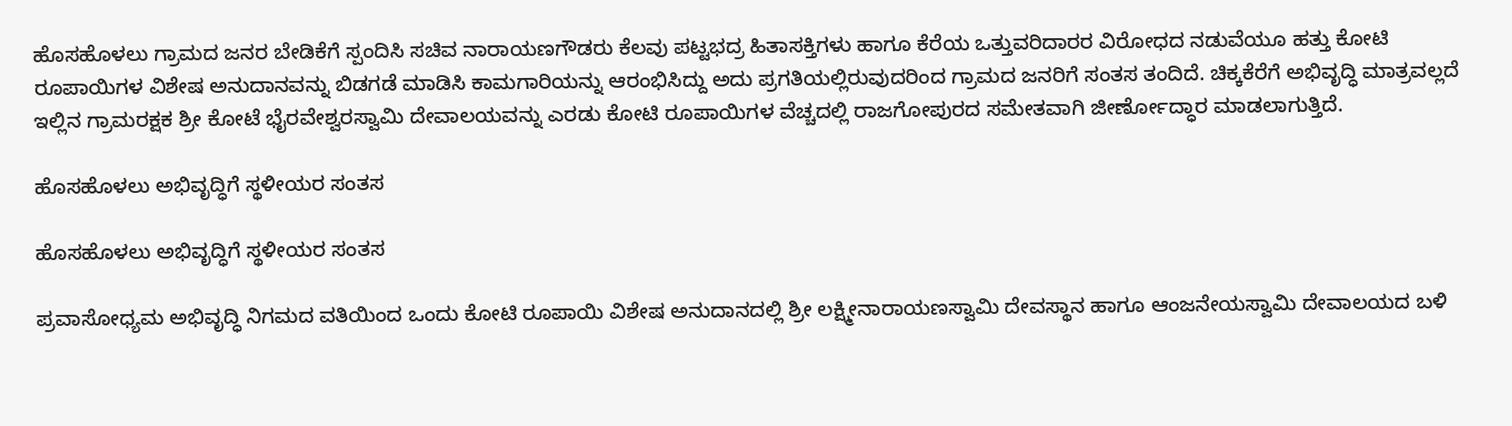ಹೊಸಹೊಳಲು ಗ್ರಾಮದ ಜನರ ಬೇಡಿಕೆಗೆ ಸ್ಪಂದಿಸಿ ಸಚಿವ ನಾರಾಯಣಗೌಡರು ಕೆಲವು ಪಟ್ಟಭದ್ರ ಹಿತಾಸಕ್ತಿಗಳು ಹಾಗೂ ಕೆರೆಯ ಒತ್ತುವರಿದಾರರ ವಿರೋಧದ ನಡುವೆಯೂ ಹತ್ತು ಕೋಟಿ ರೂಪಾಯಿಗಳ ವಿಶೇಷ ಅನುದಾನವನ್ನು ಬಿಡಗಡೆ ಮಾಡಿಸಿ ಕಾಮಗಾರಿಯನ್ನು ಆರಂಭಿಸಿದ್ದು ಅದು ಪ್ರಗತಿಯಲ್ಲಿರುವುದರಿಂದ ಗ್ರಾಮದ ಜನರಿಗೆ ಸಂತಸ ತಂದಿದೆ. ಚಿಕ್ಕಕೆರೆಗೆ ಅಭಿವೃದ್ಧಿ ಮಾತ್ರವಲ್ಲದೆ ಇಲ್ಲಿನ ಗ್ರಾಮರಕ್ಷಕ ಶ್ರೀ ಕೋಟೆ ಭೈರವೇಶ್ವರಸ್ವಾಮಿ ದೇವಾಲಯವನ್ನು ಎರಡು ಕೋಟಿ ರೂಪಾಯಿಗಳ ವೆಚ್ಚದಲ್ಲಿ ರಾಜಗೋಪುರದ ಸಮೇತವಾಗಿ ಜೀರ್ಣೋದ್ಧಾರ ಮಾಡಲಾಗುತ್ತಿದೆ.

ಹೊಸಹೊಳಲು ಅಭಿವೃದ್ಧಿಗೆ ಸ್ಥಳೀಯರ ಸಂತಸ

ಹೊಸಹೊಳಲು ಅಭಿವೃದ್ಧಿಗೆ ಸ್ಥಳೀಯರ ಸಂತಸ

ಪ್ರವಾಸೋಧ್ಯಮ ಅಭಿವೃದ್ಧಿ ನಿಗಮದ ವತಿಯಿಂದ ಒಂದು ಕೋಟಿ ರೂಪಾಯಿ ವಿಶೇಷ ಅನುದಾನದಲ್ಲಿ ಶ್ರೀ ಲಕ್ಷ್ಮೀನಾರಾಯಣಸ್ವಾಮಿ ದೇವಸ್ಥಾನ ಹಾಗೂ ಆಂಜನೇಯಸ್ವಾಮಿ ದೇವಾಲಯದ ಬಳಿ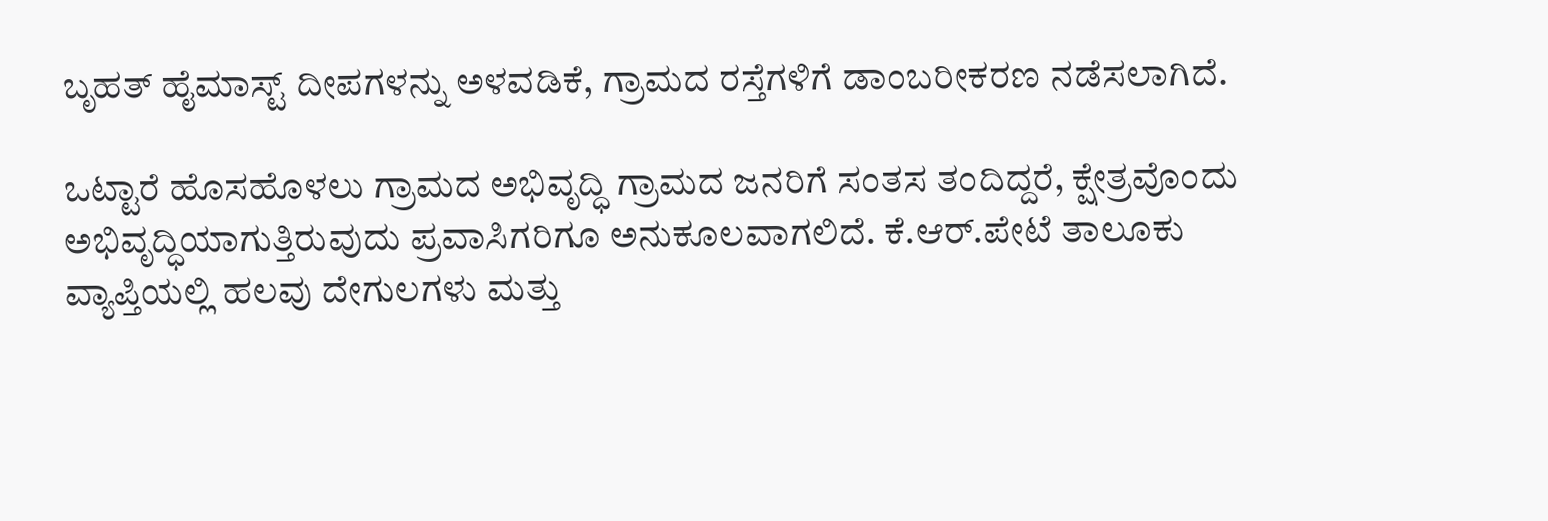ಬೃಹತ್ ಹೈಮಾಸ್ಟ್ ದೀಪಗಳನ್ನು ಅಳವಡಿಕೆ, ಗ್ರಾಮದ ರಸ್ತೆಗಳಿಗೆ ಡಾಂಬರೀಕರಣ ನಡೆಸಲಾಗಿದೆ.

ಒಟ್ಟಾರೆ ಹೊಸಹೊಳಲು ಗ್ರಾಮದ ಅಭಿವೃದ್ಧಿ ಗ್ರಾಮದ ಜನರಿಗೆ ಸಂತಸ ತಂದಿದ್ದರೆ, ಕ್ಷೇತ್ರವೊಂದು ಅಭಿವೃದ್ಧಿಯಾಗುತ್ತಿರುವುದು ಪ್ರವಾಸಿಗರಿಗೂ ಅನುಕೂಲವಾಗಲಿದೆ. ಕೆ.ಆರ್.ಪೇಟೆ ತಾಲೂಕು ವ್ಯಾಪ್ತಿಯಲ್ಲಿ ಹಲವು ದೇಗುಲಗಳು ಮತ್ತು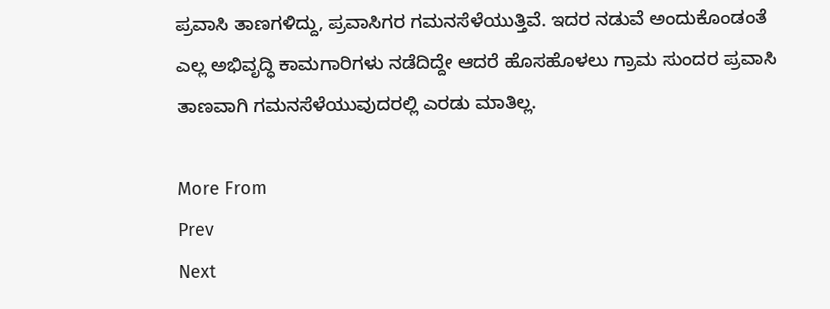ಪ್ರವಾಸಿ ತಾಣಗಳಿದ್ದು, ಪ್ರವಾಸಿಗರ ಗಮನಸೆಳೆಯುತ್ತಿವೆ. ಇದರ ನಡುವೆ ಅಂದುಕೊಂಡಂತೆ ಎಲ್ಲ ಅಭಿವೃದ್ಧಿ ಕಾಮಗಾರಿಗಳು ನಡೆದಿದ್ದೇ ಆದರೆ ಹೊಸಹೊಳಲು ಗ್ರಾಮ ಸುಂದರ ಪ್ರವಾಸಿ ತಾಣವಾಗಿ ಗಮನಸೆಳೆಯುವುದರಲ್ಲಿ ಎರಡು ಮಾತಿಲ್ಲ.

More From
Prev
Next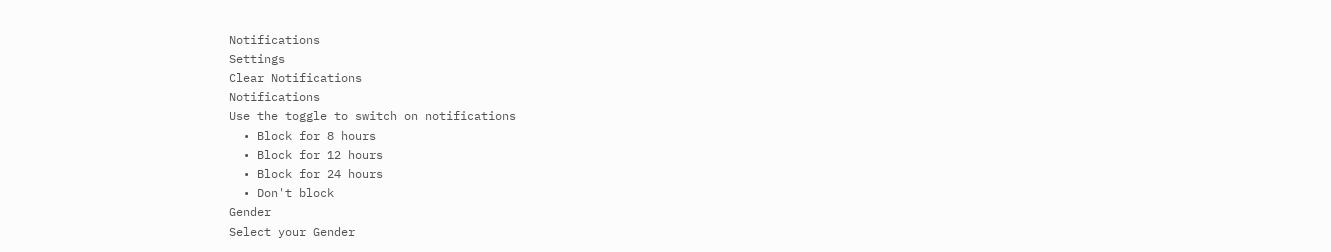Notifications
Settings
Clear Notifications
Notifications
Use the toggle to switch on notifications
  • Block for 8 hours
  • Block for 12 hours
  • Block for 24 hours
  • Don't block
Gender
Select your Gender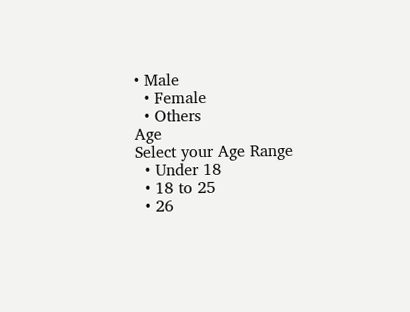• Male
  • Female
  • Others
Age
Select your Age Range
  • Under 18
  • 18 to 25
  • 26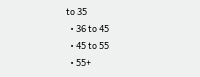to 35
  • 36 to 45
  • 45 to 55
  • 55+